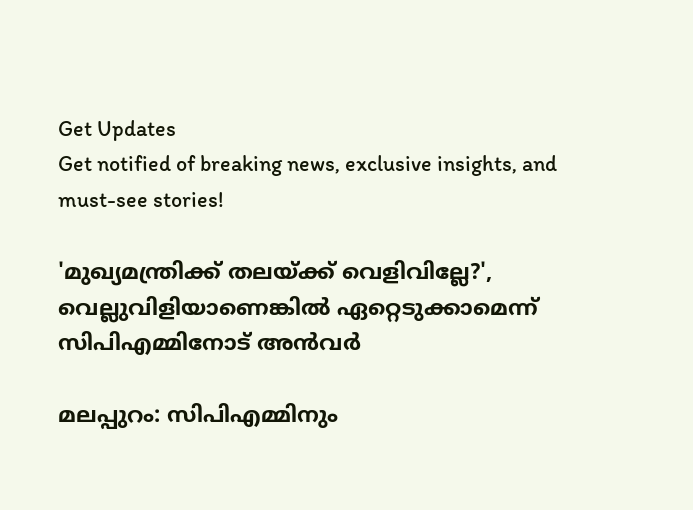Get Updates
Get notified of breaking news, exclusive insights, and must-see stories!

'മുഖ്യമന്ത്രിക്ക് തലയ്ക്ക് വെളിവില്ലേ?', വെല്ലുവിളിയാണെങ്കില്‍ ഏറ്റെടുക്കാമെന്ന് സിപിഎമ്മിനോട് അന്‍വര്‍

മലപ്പുറം: സിപിഎമ്മിനും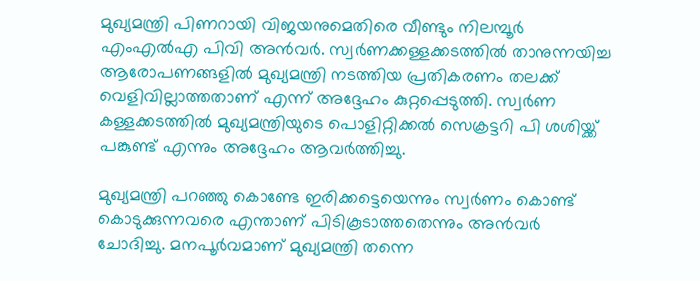മുഖ്യമന്ത്രി പിണറായി വിജയനുമെതിരെ വീണ്ടും നിലമ്പൂര്‍ എംഎല്‍എ പിവി അന്‍വര്‍. സ്വര്‍ണക്കള്ളക്കടത്തില്‍ താനുന്നയിച്ച ആരോപണങ്ങളില്‍ മുഖ്യമന്ത്രി നടത്തിയ പ്രതികരണം തലക്ക് വെളിവില്ലാത്തതാണ് എന്ന് അദ്ദേഹം കുറ്റപ്പെടുത്തി. സ്വര്‍ണ കള്ളക്കടത്തില്‍ മുഖ്യമന്ത്രിയുടെ പൊളിറ്റിക്കല്‍ സെക്രട്ടറി പി ശശിയ്ക്ക് പങ്കുണ്ട് എന്നും അദ്ദേഹം ആവര്‍ത്തിച്ചു.

മുഖ്യമന്ത്രി പറഞ്ഞു കൊണ്ടേ ഇരിക്കട്ടെയെന്നും സ്വര്‍ണം കൊണ്ട് കൊടുക്കുന്നവരെ എന്താണ് പിടികൂടാത്തതെന്നും അന്‍വര്‍ ചോദിച്ചു. മനപൂര്‍വമാണ് മുഖ്യമന്ത്രി തന്നെ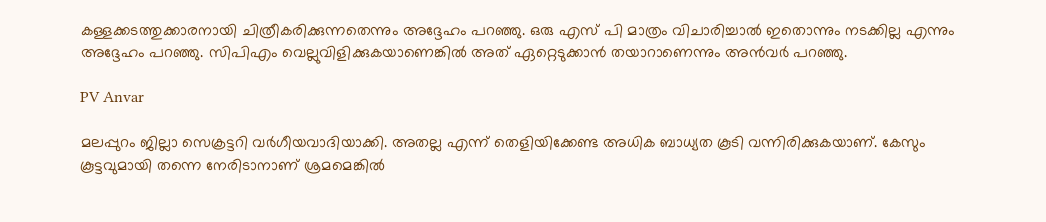കള്ളക്കടത്തുക്കാരനായി ചിത്രീകരിക്കുന്നതെന്നും അദ്ദേഹം പറഞ്ഞു. ഒരു എസ് പി മാത്രം വിചാരിച്ചാല്‍ ഇതൊന്നും നടക്കില്ല എന്നും അദ്ദേഹം പറഞ്ഞു. സിപിഎം വെല്ലുവിളിക്കുകയാണെങ്കില്‍ അത് ഏറ്റെടുക്കാന്‍ തയാറാണെന്നും അന്‍വര്‍ പറഞ്ഞു.

PV Anvar

മലപ്പുറം ജില്ലാ സെക്രട്ടറി വര്‍ഗീയവാദിയാക്കി. അതല്ല എന്ന് തെളിയിക്കേണ്ട അധിക ബാധ്യത കൂടി വന്നിരിക്കുകയാണ്. കേസും കൂട്ടവുമായി തന്നെ നേരിടാനാണ് ശ്രമമെങ്കില്‍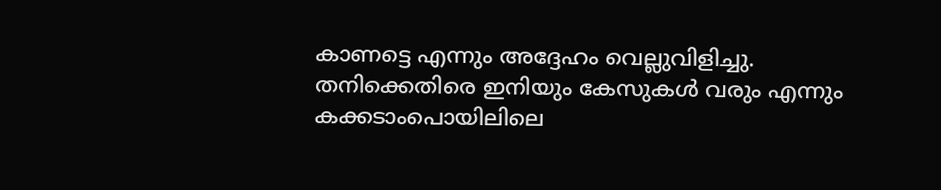കാണട്ടെ എന്നും അദ്ദേഹം വെല്ലുവിളിച്ചു. തനിക്കെതിരെ ഇനിയും കേസുകള്‍ വരും എന്നും കക്കടാംപൊയിലിലെ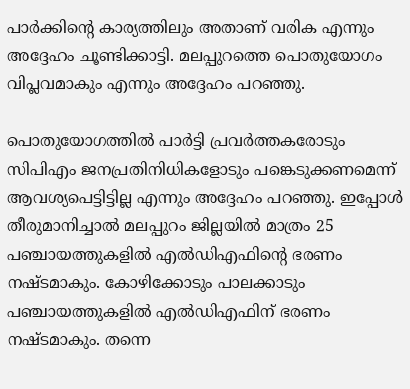പാര്‍ക്കിന്റെ കാര്യത്തിലും അതാണ് വരിക എന്നും അദ്ദേഹം ചൂണ്ടിക്കാട്ടി. മലപ്പുറത്തെ പൊതുയോഗം വിപ്ലവമാകും എന്നും അദ്ദേഹം പറഞ്ഞു.

പൊതുയോഗത്തില്‍ പാര്‍ട്ടി പ്രവര്‍ത്തകരോടും സിപിഎം ജനപ്രതിനിധികളോടും പങ്കെടുക്കണമെന്ന് ആവശ്യപെട്ടിട്ടില്ല എന്നും അദ്ദേഹം പറഞ്ഞു. ഇപ്പോള്‍ തീരുമാനിച്ചാല്‍ മലപ്പുറം ജില്ലയില്‍ മാത്രം 25 പഞ്ചായത്തുകളില്‍ എല്‍ഡിഎഫിന്റെ ഭരണം നഷ്ടമാകും. കോഴിക്കോടും പാലക്കാടും പഞ്ചായത്തുകളില്‍ എല്‍ഡിഎഫിന് ഭരണം നഷ്ടമാകും. തന്നെ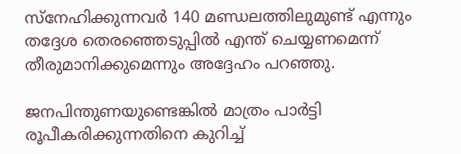സ്‌നേഹിക്കുന്നവര്‍ 140 മണ്ഡലത്തിലുമുണ്ട് എന്നും തദ്ദേശ തെരഞ്ഞെടുപ്പില്‍ എന്ത് ചെയ്യണമെന്ന് തീരുമാനിക്കുമെന്നും അദ്ദേഹം പറഞ്ഞു.

ജനപിന്തുണയുണ്ടെങ്കില്‍ മാത്രം പാര്‍ട്ടി രൂപീകരിക്കുന്നതിനെ കുറിച്ച്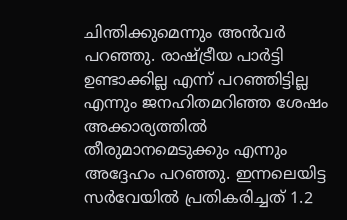ചിന്തിക്കുമെന്നും അന്‍വര്‍ പറഞ്ഞു. രാഷ്ട്രീയ പാര്‍ട്ടി ഉണ്ടാക്കില്ല എന്ന് പറഞ്ഞിട്ടില്ല എന്നും ജനഹിതമറിഞ്ഞ ശേഷം അക്കാര്യത്തില്‍ തീരുമാനമെടുക്കും എന്നും അദ്ദേഹം പറഞ്ഞു. ഇന്നലെയിട്ട സര്‍വേയില്‍ പ്രതികരിച്ചത് 1.2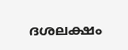ദശലക്ഷം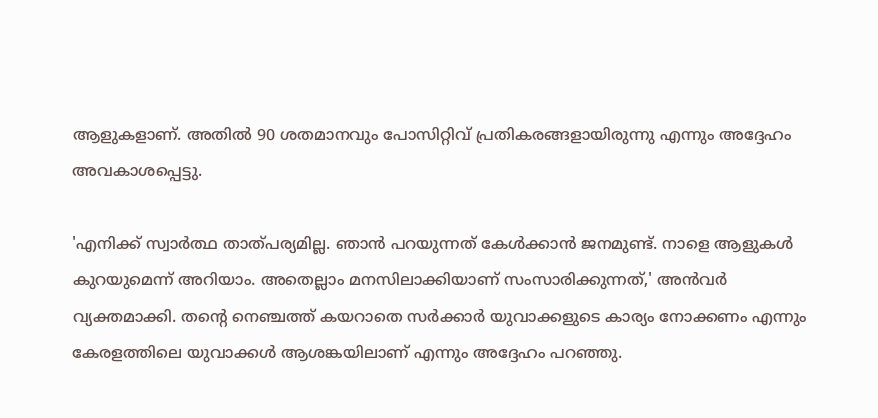ആളുകളാണ്. അതില്‍ 90 ശതമാനവും പോസിറ്റിവ് പ്രതികരങ്ങളായിരുന്നു എന്നും അദ്ദേഹം അവകാശപ്പെട്ടു.

'എനിക്ക് സ്വാര്‍ത്ഥ താത്പര്യമില്ല. ഞാന്‍ പറയുന്നത് കേള്‍ക്കാന്‍ ജനമുണ്ട്. നാളെ ആളുകള്‍ കുറയുമെന്ന് അറിയാം. അതെല്ലാം മനസിലാക്കിയാണ് സംസാരിക്കുന്നത്,' അന്‍വര്‍ വ്യക്തമാക്കി. തന്റെ നെഞ്ചത്ത് കയറാതെ സര്‍ക്കാര്‍ യുവാക്കളുടെ കാര്യം നോക്കണം എന്നും കേരളത്തിലെ യുവാക്കള്‍ ആശങ്കയിലാണ് എന്നും അദ്ദേഹം പറഞ്ഞു.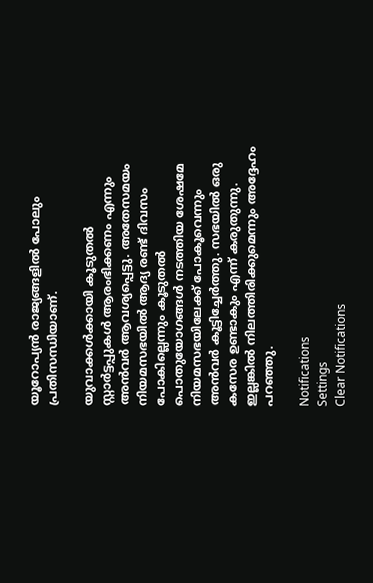യൂറോപ്യന്‍ രാജ്യങ്ങളില്‍ പോലും പ്രതിസന്ധിയാണ്.

യുവാക്കള്‍ക്കായി കൂടുതല്‍ സ്റ്റാര്‍ട്ടപ്പുകള്‍ ആരംഭിക്കണം എന്നും അന്‍വര്‍ ആവശ്യപ്പെട്ടു. അതേസമയം നിയമസഭയില്‍ ആദ്യ രണ്ട് ദിവസം പോകില്ലെന്നും കൂടുതല്‍ പൊതുയോഗങ്ങള്‍ നടത്തിയ ശേഷമേ നിയമസഭയിലേക്ക് പോകൂവെന്നും അന്‍വര്‍ കൂട്ടിച്ചേര്‍ത്തു. സഭയില്‍ ഒരു കസേര ഉണ്ടാകും എന്ന് കരുതുന്നു. ഇല്ലങ്കില്‍ നിലത്തിരിക്കുമെന്നും അദ്ദേഹം പറഞ്ഞു.

Notifications
Settings
Clear Notifications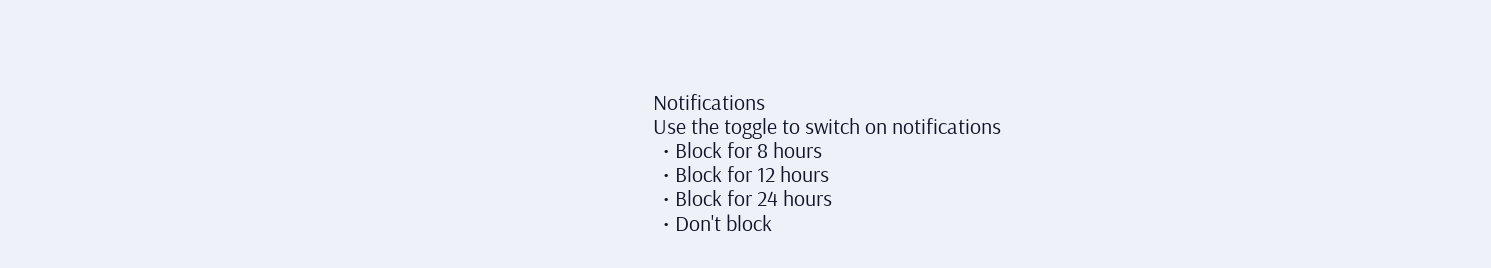Notifications
Use the toggle to switch on notifications
  • Block for 8 hours
  • Block for 12 hours
  • Block for 24 hours
  • Don't block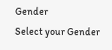Gender
Select your Gender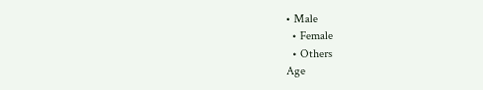• Male
  • Female
  • Others
Age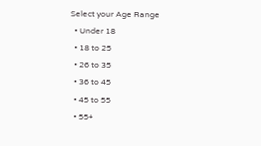Select your Age Range
  • Under 18
  • 18 to 25
  • 26 to 35
  • 36 to 45
  • 45 to 55
  • 55+